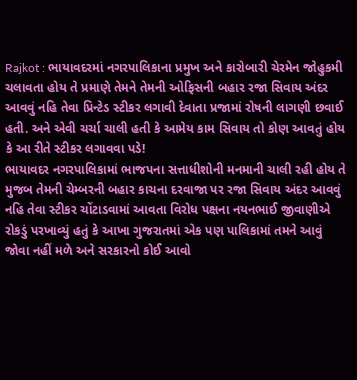Rajkot : ભાયાવદરમાં નગરપાલિકાના પ્રમુખ અને કારોબારી ચેરમેન જોહુકમી ચલાવતા હોય તે પ્રમાણે તેમને તેમની ઓફિસની બહાર રજા સિવાય અંદર આવવું નહિ તેવા પ્રિન્ટેડ સ્ટીકર લગાવી દેવાતા પ્રજામાં રોષની લાગણી છવાઈ હતી. અને એવી ચર્ચા ચાલી હતી કે આમેય કામ સિવાય તો કોણ આવતું હોય કે આ રીતે સ્ટીકર લગાવવા પડે!
ભાયાવદર નગરપાલિકામાં ભાજપના સત્તાધીશોની મનમાની ચાલી રહી હોય તે મુજબ તેમની ચેમ્બરની બહાર કાચના દરવાજા પર રજા સિવાય અંદર આવવું નહિ તેવા સ્ટીકર ચોંટાડવામાં આવતા વિરોધ પક્ષના નયનભાઈ જીવાણીએ રોકડું પરખાવ્યું હતું કે આખા ગુજરાતમાં એક પણ પાલિકામાં તમને આવું જોવા નહીં મળે અને સરકારનો કોઈ આવો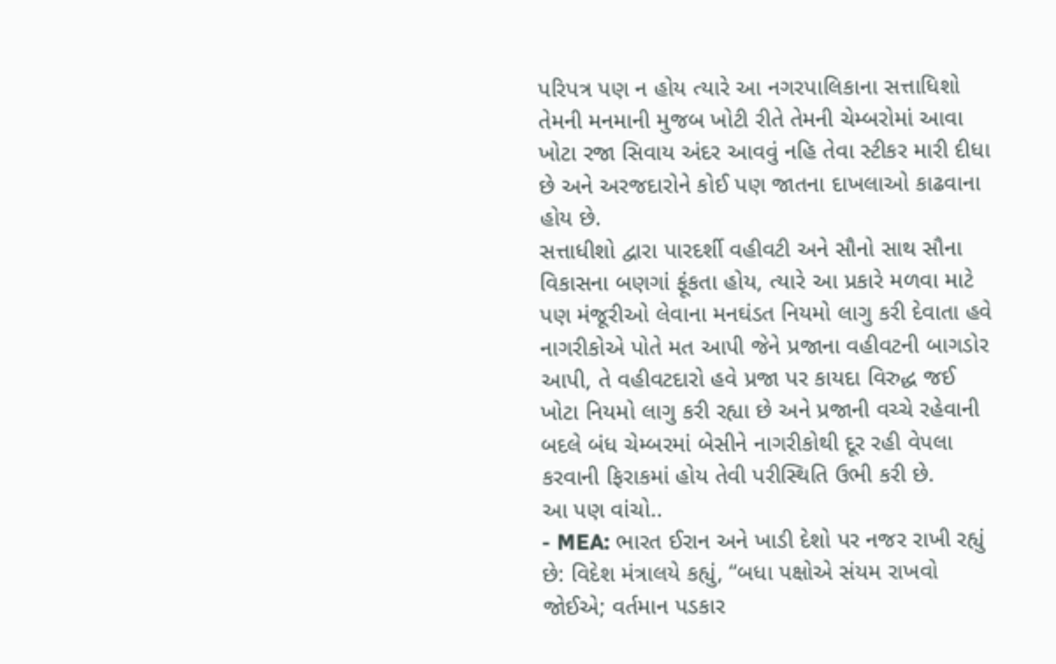પરિપત્ર પણ ન હોય ત્યારે આ નગરપાલિકાના સત્તાધિશો તેમની મનમાની મુજબ ખોટી રીતે તેમની ચેમ્બરોમાં આવા ખોટા રજા સિવાય અંદર આવવું નહિ તેવા સ્ટીકર મારી દીધા છે અને અરજદારોને કોઈ પણ જાતના દાખલાઓ કાઢવાના હોય છે.
સત્તાધીશો દ્વારા પારદર્શી વહીવટી અને સૌનો સાથ સૌના વિકાસના બણગાં ફૂંકતા હોય, ત્યારે આ પ્રકારે મળવા માટે પણ મંજૂરીઓ લેવાના મનઘંડત નિયમો લાગુ કરી દેવાતા હવે નાગરીકોએ પોતે મત આપી જેને પ્રજાના વહીવટની બાગડોર આપી, તે વહીવટદારો હવે પ્રજા પર કાયદા વિરુદ્ધ જઈ ખોટા નિયમો લાગુ કરી રહ્યા છે અને પ્રજાની વચ્ચે રહેવાની બદલે બંધ ચેમ્બરમાં બેસીને નાગરીકોથી દૂર રહી વેપલા કરવાની ફિરાકમાં હોય તેવી પરીસ્થિતિ ઉભી કરી છે.
આ પણ વાંચો..
- MEA: ભારત ઈરાન અને ખાડી દેશો પર નજર રાખી રહ્યું છે: વિદેશ મંત્રાલયે કહ્યું, “બધા પક્ષોએ સંયમ રાખવો જોઈએ; વર્તમાન પડકાર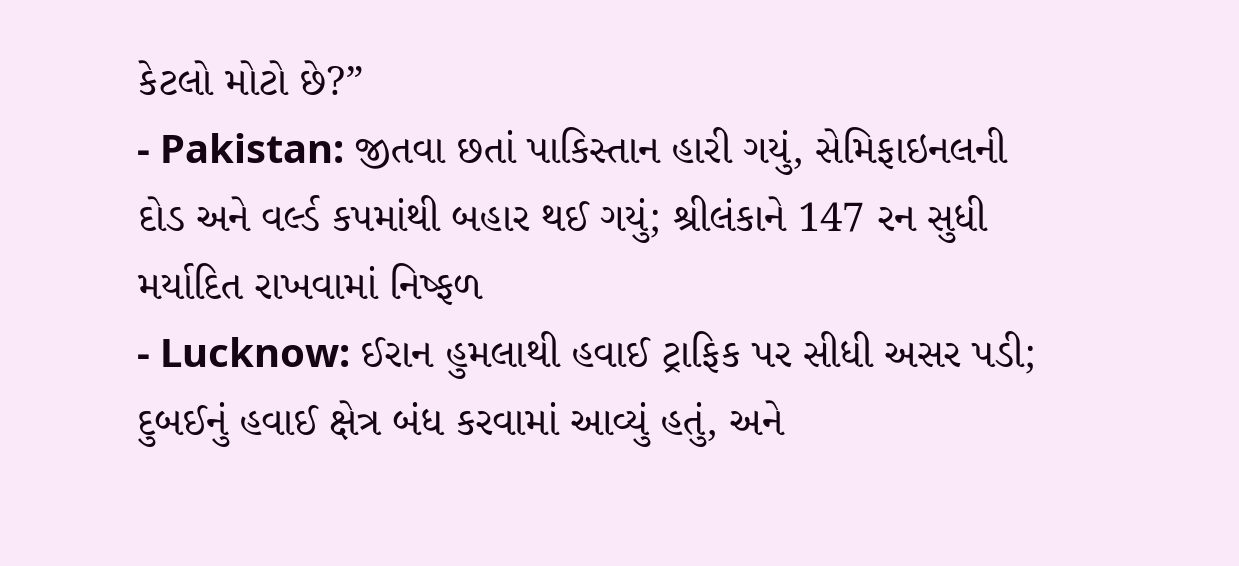કેટલો મોટો છે?”
- Pakistan: જીતવા છતાં પાકિસ્તાન હારી ગયું, સેમિફાઇનલની દોડ અને વર્લ્ડ કપમાંથી બહાર થઈ ગયું; શ્રીલંકાને 147 રન સુધી મર્યાદિત રાખવામાં નિષ્ફળ
- Lucknow: ઈરાન હુમલાથી હવાઈ ટ્રાફિક પર સીધી અસર પડી; દુબઈનું હવાઈ ક્ષેત્ર બંધ કરવામાં આવ્યું હતું, અને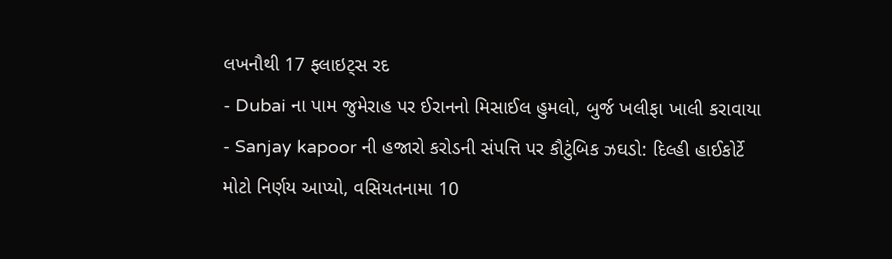લખનૌથી 17 ફ્લાઇટ્સ રદ
- Dubai ના પામ જુમેરાહ પર ઈરાનનો મિસાઈલ હુમલો, બુર્જ ખલીફા ખાલી કરાવાયા
- Sanjay kapoor ની હજારો કરોડની સંપત્તિ પર કૌટુંબિક ઝઘડો: દિલ્હી હાઈકોર્ટે મોટો નિર્ણય આપ્યો, વસિયતનામા 10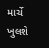માર્ચે ખુલશે